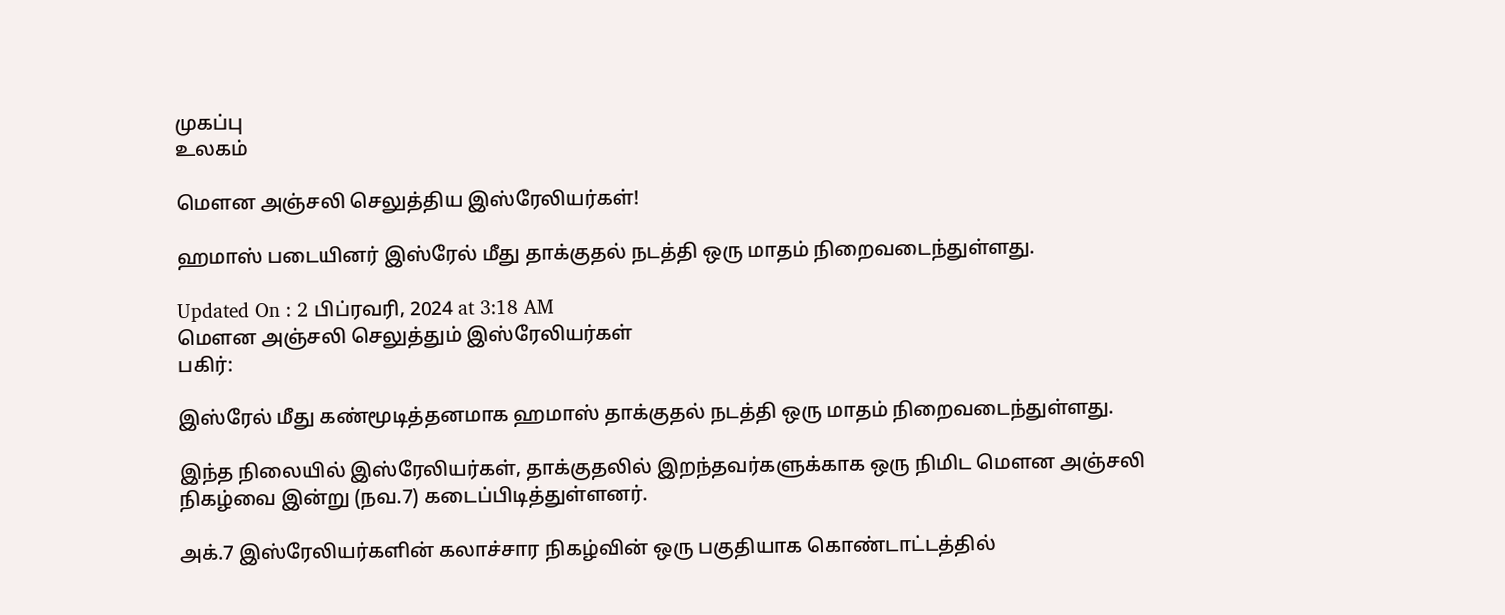முகப்பு
உலகம்

மெளன அஞ்சலி செலுத்திய இஸ்ரேலியர்கள்!

ஹமாஸ் படையினர் இஸ்ரேல் மீது தாக்குதல் நடத்தி ஒரு மாதம் நிறைவடைந்துள்ளது.

Updated On : 2 பிப்ரவரி, 2024 at 3:18 AM
மெளன அஞ்சலி செலுத்தும் இஸ்ரேலியர்கள்
பகிர்:

இஸ்ரேல் மீது கண்மூடித்தனமாக ஹமாஸ் தாக்குதல் நடத்தி ஒரு மாதம் நிறைவடைந்துள்ளது.

இந்த நிலையில் இஸ்ரேலியர்கள், தாக்குதலில் இறந்தவர்களுக்காக ஒரு நிமிட மெளன அஞ்சலி நிகழ்வை இன்று (நவ.7) கடைப்பிடித்துள்ளனர்.

அக்.7 இஸ்ரேலியர்களின் கலாச்சார நிகழ்வின் ஒரு பகுதியாக கொண்டாட்டத்தில்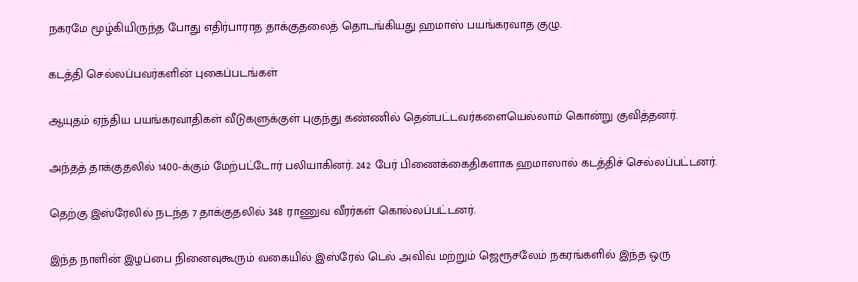நகரமே மூழ்கியிருந்த போது எதிர்பாராத தாக்குதலைத் தொடங்கியது ஹமாஸ் பயங்கரவாத குழு.

கடத்தி செல்லப்பவர்களின் புகைப்படங்கள்

ஆயுதம் ஏந்திய பயங்கரவாதிகள் வீடுகளுக்குள் புகுந்து கண்ணில் தென்பட்டவர்களையெல்லாம் கொன்று குவித்தனர்.

அந்தத் தாக்குதலில் 1400-க்கும் மேற்பட்டோர் பலியாகினர். 242 பேர் பிணைக்கைதிகளாக ஹமாஸால் கடத்திச் செல்லப்பட்டனர்.

தெற்கு இஸ்ரேலில் நடந்த 7 தாக்குதலில் 348 ராணுவ வீரர்கள் கொல்லப்பட்டனர்.

இந்த நாளின் இழப்பை நினைவுகூரும் வகையில் இஸ்ரேல் டெல் அவிவ் மற்றும் ஜெரூசலேம் நகரங்களில் இந்த ஒரு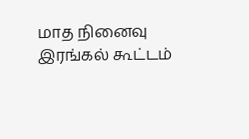மாத நினைவு இரங்கல் கூட்டம்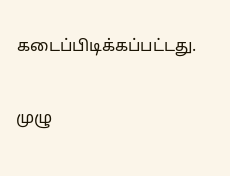கடைப்பிடிக்கப்பட்டது.

முழு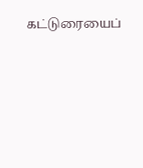கட்டுரையைப்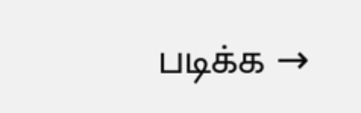படிக்க →